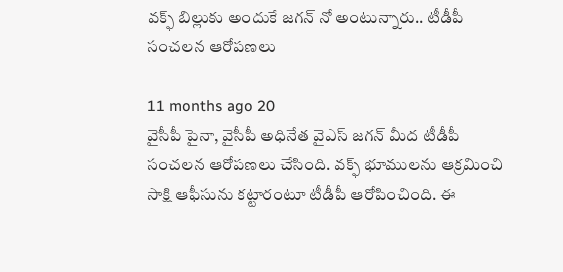వక్ఫ్ బిల్లుకు అందుకే జగన్ నో అంటున్నారు.. టీడీపీ సంచలన ఆరోపణలు

11 months ago 20
వైసీపీ పైనా, వైసీపీ అధినేత వైఎస్ జగన్ మీద టీడీపీ సంచలన ఆరోపణలు చేసింది. వక్ఫ్ భూములను ఆక్రమించి సాక్షి ఆఫీసును కట్టారంటూ టీడీపీ ఆరోపించింది. ఈ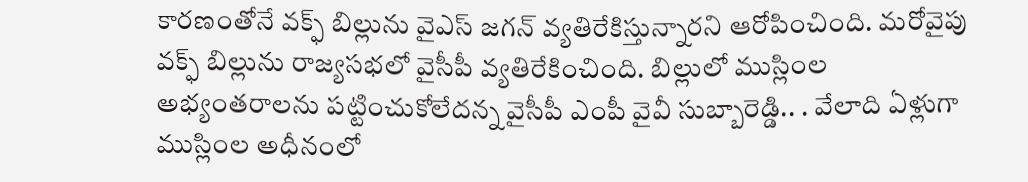కారణంతోనే వక్ఫ్ బిల్లును వైఎస్ జగన్ వ్యతిరేకిస్తున్నారని ఆరోపించింది. మరోవైపు వక్ఫ్ బిల్లును రాజ్యసభలో వైసీపీ వ్యతిరేకించింది. బిల్లులో ముస్లింల అభ్యంతరాలను పట్టించుకోలేదన్న వైసీపీ ఎంపీ వైవీ సుబ్బారెడ్డి.. . వేలాది ఏళ్లుగా ముస్లింల అధీనంలో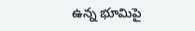ఉన్న భూమిపై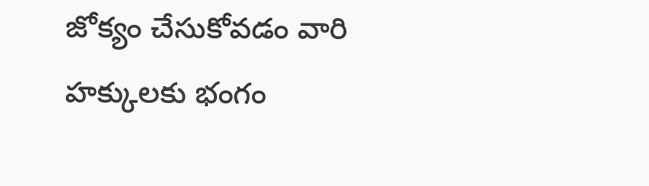జోక్యం చేసుకోవడం వారి హక్కులకు భంగం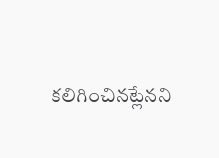కలిగించినట్లేనని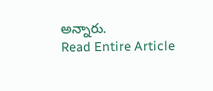అన్నారు.
Read Entire Article